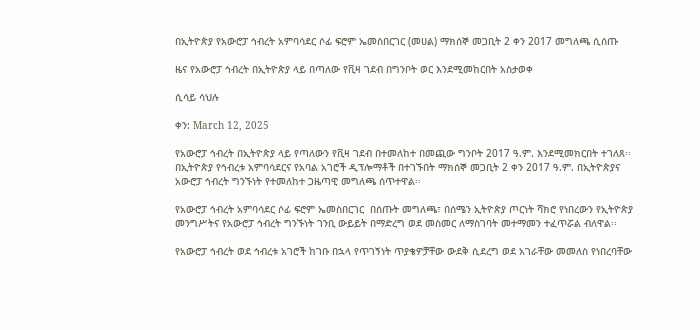በኢትዮጵያ የአውሮፓ ኅብረት አምባሳደር ሶፊ ፍሮም ኤመስበርገር (መሀል) ማክሰኞ መጋቢት 2 ቀን 2017 መግለጫ ሲሰጡ

ዜና የአውሮፓ ኅብረት በኢትዮጵያ ላይ በጣለው የቪዛ ገደብ በግንቦት ወር እንደሚመከርበት አስታወቀ

ሲሳይ ሳህሉ

ቀን: March 12, 2025

የአውሮፓ ኅብረት በኢትዮጵያ ላይ የጣለውን የቪዛ ገደብ በተመለከተ በመጪው ግንቦት 2017 ዓ.ም. እንደሚመክርበት ተገለጸ፡፡ በኢትዮጵያ የኅብረቱ አምባሳደርና የአባል አገሮች ዲፕሎማቶች በተገኙበት ማክሰኞ መጋቢት 2 ቀን 2017 ዓ.ም. በኢትዮጵያና አውሮፓ ኅብረት ግንኙነት የተመለከተ ጋዜጣዊ መግለጫ ሰጥተዋል፡፡

የአውሮፓ ኅብረት አምባሳደር ሶፊ ፍሮም ኤመስበርገር  በሰጡት መግለጫ፣ በሰሜን ኢትዮጵያ ጦርነት ሻክሮ የነበረውን የኢትዮጵያ መንግሥትና የአውሮፓ ኅብረት ግንኙነት ገንቢ ውይይት በማድረግ ወደ መስመር ለማስገባት መተማመን ተፈጥሯል ብለዋል፡፡

የአውሮፓ ኅብረት ወደ ኅብረቱ አገሮች ከገቡ በኋላ የጥገኝነት ጥያቄዎቻቸው ውደቅ ሲደረግ ወደ አገራቸው መመለስ የነበረባቸው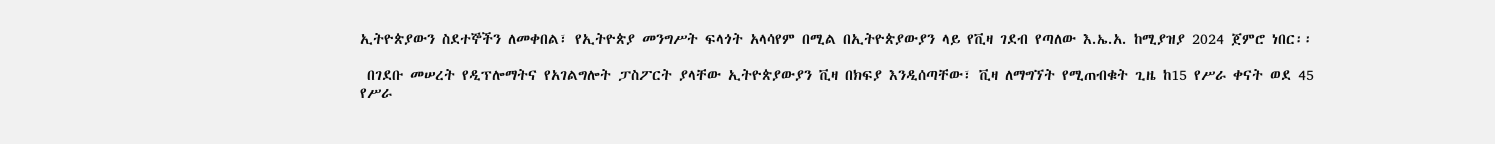ኢትዮጵያውን ስደተኞችን ለመቀበል፣ የኢትዮጵያ መንግሥት ፍላጎት አላሳየም በሚል በኢትዮጵያውያን ላይ የቪዛ ገደብ የጣለው እ.ኤ.አ. ከሚያዝያ 2024 ጀምሮ ነበር፡፡

 በገደቡ መሠረት የዲፕሎማትና የአገልግሎት ፓስፖርት ያላቸው ኢትዮጵያውያን ቪዛ በክፍያ እንዲሰጣቸው፣ ቪዛ ለማግኘት የሚጠብቁት ጊዜ ከ15 የሥራ ቀናት ወደ 45 የሥራ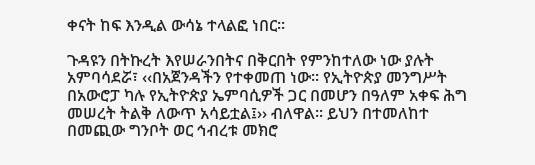ቀናት ከፍ እንዲል ውሳኔ ተላልፎ ነበር፡፡

ጉዳዩን በትኩረት እየሠራንበትና በቅርበት የምንከተለው ነው ያሉት አምባሳደሯ፣ ‹‹በአጀንዳችን የተቀመጠ ነው፡፡ የኢትዮጵያ መንግሥት በአውሮፓ ካሉ የኢትዮጵያ ኤምባሲዎች ጋር በመሆን በዓለም አቀፍ ሕግ መሠረት ትልቅ ለውጥ አሳይቷል፤›› ብለዋል፡፡ ይህን በተመለከተ በመጪው ግንቦት ወር ኅብረቱ መክሮ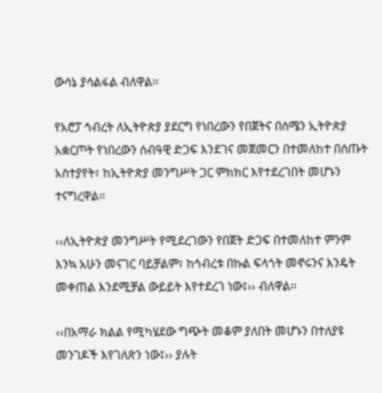ውሳኔ ያሳልፋል ብለዋል፡፡

የአሮፓ ኅብረት ለኢትዮጵያ ያደርግ የነበረውን የበጀትና በሰሜን ኢትዮጵያ አቋርጦት የነበረውን ሰብዓዊ ድጋፍ እንደገና መጀመርን በተመለከተ በሰጡት አስተያየት፣ ከኢትዮጵያ መንግሥት ጋር ምክክር እየተደረገበት መሆኑን ተናግረዋል፡፡

‹‹ለኢትዮጵያ መንግሥት የሚደረገውን የበጀት ድጋፍ በተመለከተ ምንም እንኳ አሁን መናገር ባይቻልም፣ ከኅብረቱ በኩል ፍላጎት መኖሩንና እንዴት መቀጠል እንደሚቻል ውይይት እየተደረገ ነው፤›› ብለዋል፡፡

‹‹በአማራ ክልል የሚካሄደው ግጭት መቆም ያለበት መሆኑን በተለያዩ መንገዶች እየገለጽን ነው፤›› ያሉት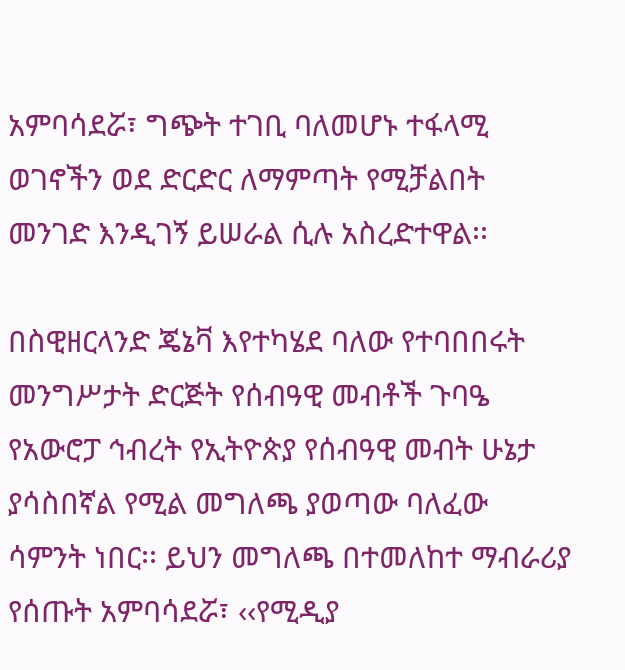አምባሳደሯ፣ ግጭት ተገቢ ባለመሆኑ ተፋላሚ ወገኖችን ወደ ድርድር ለማምጣት የሚቻልበት መንገድ እንዲገኝ ይሠራል ሲሉ አስረድተዋል፡፡

በስዊዘርላንድ ጄኔቫ እየተካሄደ ባለው የተባበበሩት መንግሥታት ድርጅት የሰብዓዊ መብቶች ጉባዔ የአውሮፓ ኅብረት የኢትዮጵያ የሰብዓዊ መብት ሁኔታ ያሳስበኛል የሚል መግለጫ ያወጣው ባለፈው ሳምንት ነበር፡፡ ይህን መግለጫ በተመለከተ ማብራሪያ የሰጡት አምባሳደሯ፣ ‹‹የሚዲያ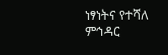ነፃነትና የተሻለ ምኅዳር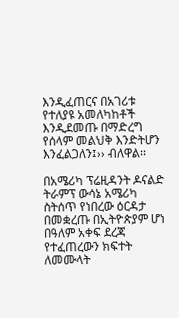እንዲፈጠርና በአገሪቱ የተለያዩ አመለካከቶች እንዲደመጡ በማድረግ የሰላም መልህቅ እንድትሆን እንፈልጋለን፤›› ብለዋል፡፡

በአሜሪካ ፕሬዚዳንት ዶናልድ ትራምፕ ውሳኔ አሜሪካ ስትሰጥ የነበረው ዕርዳታ በመቋረጡ በኢትዮጵያም ሆነ በዓለም አቀፍ ደረጃ የተፈጠረውን ክፍተት ለመሙላት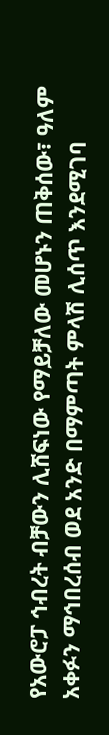የአውሮፓ ኅብረት ብቻውን ሊሸፍነው የማይቻለው መሆኑን ጠቅሰው፣ ዓለም አቀፉን ማኅበረሰብ ወደ አንድ በማምጣት ምላሽ ሊሰጥ እንደሚገባ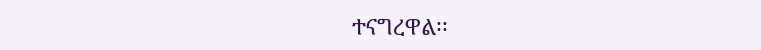ተናግረዋል፡፡